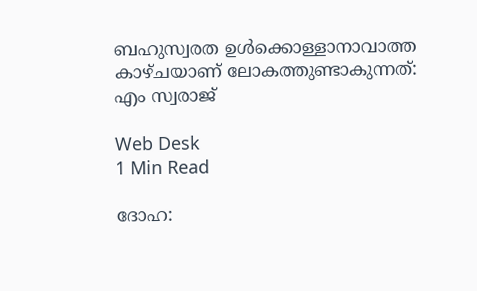ബഹുസ്വരത ഉള്‍ക്കൊള്ളാനാവാത്ത കാഴ്ചയാണ് ലോകത്തുണ്ടാകുന്നത്: എം സ്വരാജ്

Web Desk
1 Min Read

ദോഹ: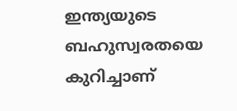ഇന്ത്യയുടെ ബഹുസ്വരതയെ കുറിച്ചാണ്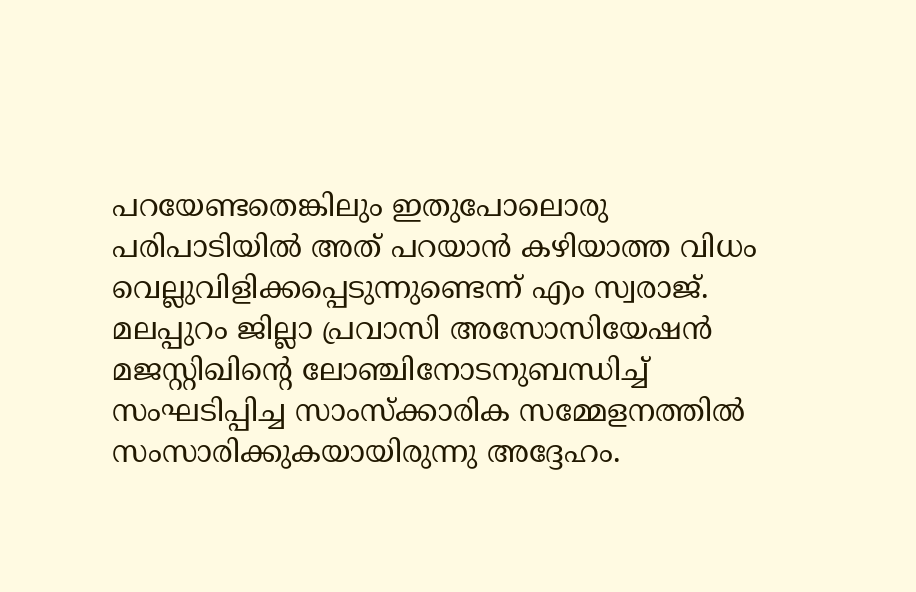പറയേണ്ടതെങ്കിലും ഇതുപോലൊരു പരിപാടിയില്‍ അത് പറയാന്‍ കഴിയാത്ത വിധം വെല്ലുവിളിക്കപ്പെടുന്നുണ്ടെന്ന് എം സ്വരാജ്. മലപ്പുറം ജില്ലാ പ്രവാസി അസോസിയേഷന്‍ മജസ്റ്റിഖിന്റെ ലോഞ്ചിനോടനുബന്ധിച്ച് സംഘടിപ്പിച്ച സാംസ്‌ക്കാരിക സമ്മേളനത്തില്‍ സംസാരിക്കുകയായിരുന്നു അദ്ദേഹം.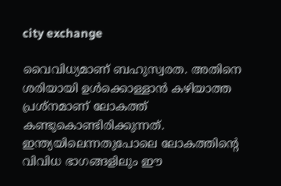city exchange

വൈവിധ്യമാണ് ബഹുസ്വരത. അതിനെ ശരിയായി ഉള്‍ക്കൊള്ളാന്‍ കഴിയാത്ത പ്രശ്‌നമാണ് ലോകത്ത് കണ്ടുകൊണ്ടിരിക്കുന്നത്. ഇന്ത്യയിലെന്നതുപോലെ ലോകത്തിന്റെ വിവിധ ഭാഗങ്ങളിലും ഈ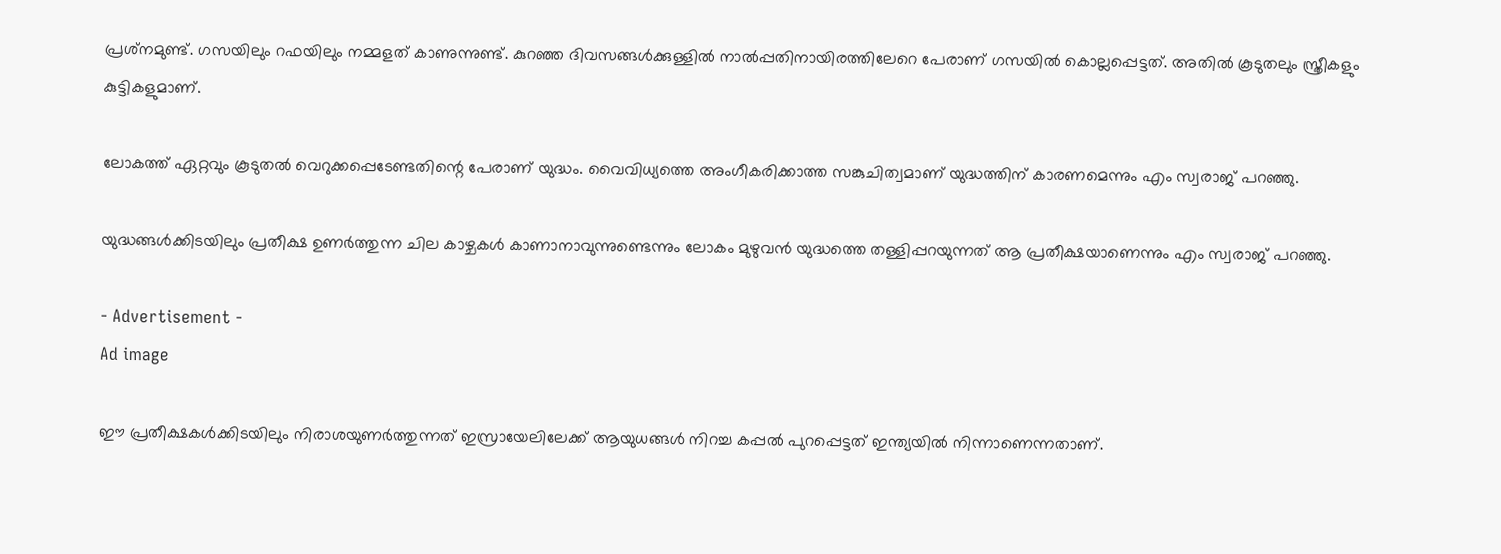പ്രശ്‌നമുണ്ട്. ഗസയിലും റഫയിലും നമ്മളത് കാണുന്നുണ്ട്. കുറഞ്ഞ ദിവസങ്ങള്‍ക്കുള്ളില്‍ നാല്‍പ്പതിനായിരത്തിലേറെ പേരാണ് ഗസയില്‍ കൊല്ലപ്പെട്ടത്. അതില്‍ കൂടുതലും സ്ത്രീകളും കുട്ടികളുമാണ്.

ലോകത്ത് ഏറ്റവും കൂടുതല്‍ വെറുക്കപ്പെടേണ്ടതിന്റെ പേരാണ് യുദ്ധം. വൈവിധ്യത്തെ അംഗീകരിക്കാത്ത സങ്കുചിത്വമാണ് യുദ്ധത്തിന് കാരണമെന്നും എം സ്വരാജ് പറഞ്ഞു.

യുദ്ധങ്ങള്‍ക്കിടയിലും പ്രതീക്ഷ ഉണര്‍ത്തുന്ന ചില കാഴ്ചകള്‍ കാണാനാവുന്നുണ്ടെന്നും ലോകം മുഴുവന്‍ യുദ്ധത്തെ തള്ളിപ്പറയുന്നത് ആ പ്രതീക്ഷയാണെന്നും എം സ്വരാജ് പറഞ്ഞു.

- Advertisement -
Ad image

ഈ പ്രതീക്ഷകള്‍ക്കിടയിലും നിരാശയുണര്‍ത്തുന്നത് ഇസ്രായേലിലേക്ക് ആയുധങ്ങള്‍ നിറച്ച കപ്പല്‍ പുറപ്പെട്ടത് ഇന്ത്യയില്‍ നിന്നാണെന്നതാണ്.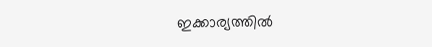ഇക്കാര്യത്തില്‍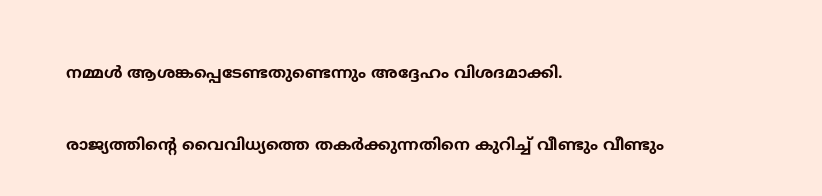നമ്മള്‍ ആശങ്കപ്പെടേണ്ടതുണ്ടെന്നും അദ്ദേഹം വിശദമാക്കി.

രാജ്യത്തിന്റെ വൈവിധ്യത്തെ തകര്‍ക്കുന്നതിനെ കുറിച്ച് വീണ്ടും വീണ്ടും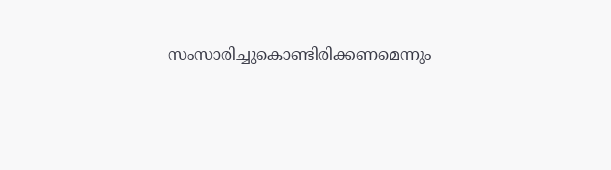സംസാരിച്ചുകൊണ്ടിരിക്കണമെന്നും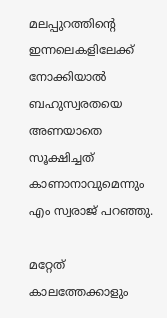മലപ്പുറത്തിന്റെ ഇന്നലെകളിലേക്ക് നോക്കിയാല്‍ ബഹുസ്വരതയെ അണയാതെ സൂക്ഷിച്ചത് കാണാനാവുമെന്നും എം സ്വരാജ് പറഞ്ഞു.

മറ്റേത് കാലത്തേക്കാളും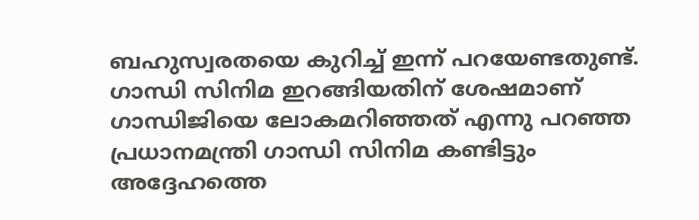ബഹുസ്വരതയെ കുറിച്ച് ഇന്ന് പറയേണ്ടതുണ്ട്. ഗാന്ധി സിനിമ ഇറങ്ങിയതിന് ശേഷമാണ് ഗാന്ധിജിയെ ലോകമറിഞ്ഞത് എന്നു പറഞ്ഞ പ്രധാനമന്ത്രി ഗാന്ധി സിനിമ കണ്ടിട്ടും അദ്ദേഹത്തെ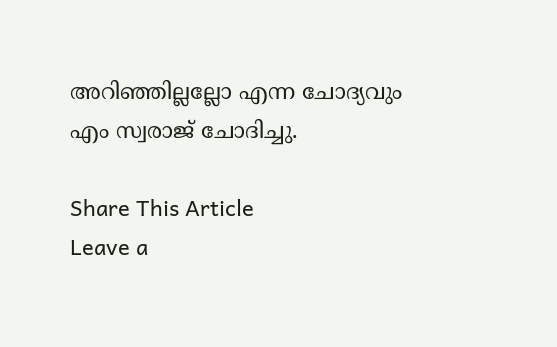അറിഞ്ഞില്ലല്ലോ എന്ന ചോദ്യവും എം സ്വരാജ് ചോദിച്ചു.

Share This Article
Leave a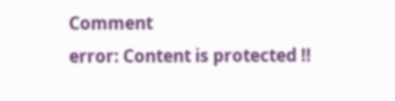Comment
error: Content is protected !!